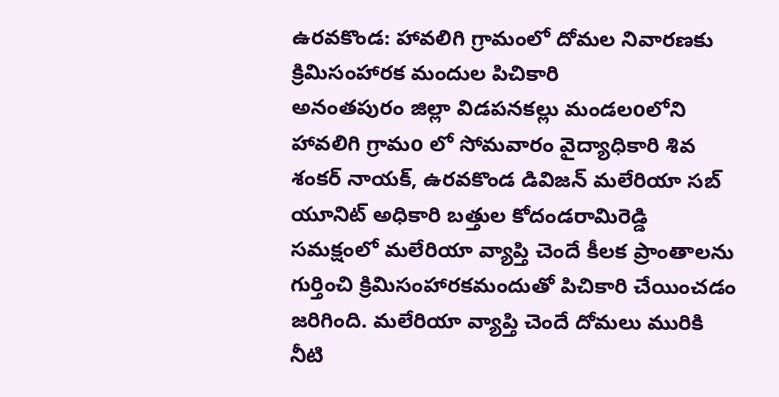ఉరవకొండ: హావలిగి గ్రామంలో దోమల నివారణకు క్రిమిసంహారక మందుల పిచికారి
అనంతపురం జిల్లా విడపనకల్లు మండలoలోని హావలిగి గ్రామo లో సోమవారం వైద్యాధికారి శివ శంకర్ నాయక్, ఉరవకొండ డివిజన్ మలేరియా సబ్ యూనిట్ అధికారి బత్తుల కోదండరామిరెడ్డి సమక్షంలో మలేరియా వ్యాప్తి చెందే కీలక ప్రాంతాలను గుర్తించి క్రిమిసంహారకమందుతో పిచికారి చేయించడం జరిగింది. మలేరియా వ్యాప్తి చెందే దోమలు మురికి నీటి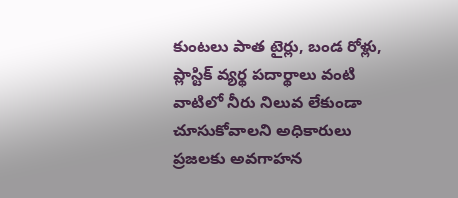కుంటలు పాత టైర్లు, బండ రోళ్లు, ప్లాస్టిక్ వ్యర్థ పదార్థాలు వంటి వాటిలో నీరు నిలువ లేకుండా చూసుకోవాలని అధికారులు ప్రజలకు అవగాహన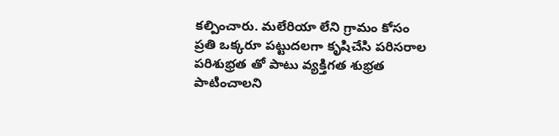కల్పించారు. మలేరియా లేని గ్రామం కోసం ప్రతి ఒక్కరూ పట్టుదలగా కృషిచేసి పరిసరాల పరిశుభ్రత తో పాటు వ్యక్తిగత శుభ్రత పాటించాలని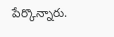పేర్కొన్నారు.